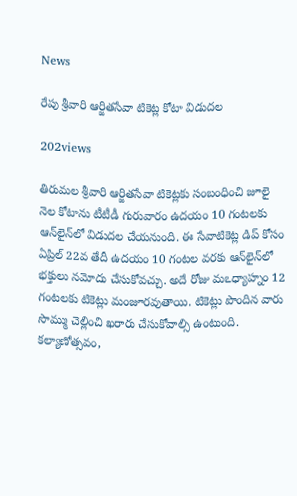News

రేపు శ్రీవారి ఆర్జితసేవా టికెట్ల కోటా విడుదల

202views

తిరుమల శ్రీవారి ఆర్జితసేవా టికెట్లకు సంబంధించి జూలై నెల కోటాను టీటీడీ గురువారం ఉదయం 10 గంటలకు ఆన్‌లైన్‌లో విడుదల చేయనుంది. ఈ సేవాటికెట్ల డిప్‌ కోసం ఏప్రిల్‌ 22వ తేదీ ఉదయం 10 గంటల వరకు ఆన్‌లైన్‌లో భక్తులు నమోదు చేసుకోవచ్చు. అదే రోజు మఽధ్యాహ్నం 12 గంటలకు టికెట్లు మంజూరవుతాయి. టికెట్లు పొందిన వారు సొమ్ము చెల్లించి ఖరారు చేసుకోవాల్సి ఉంటుంది. కల్యాణోత్సవం,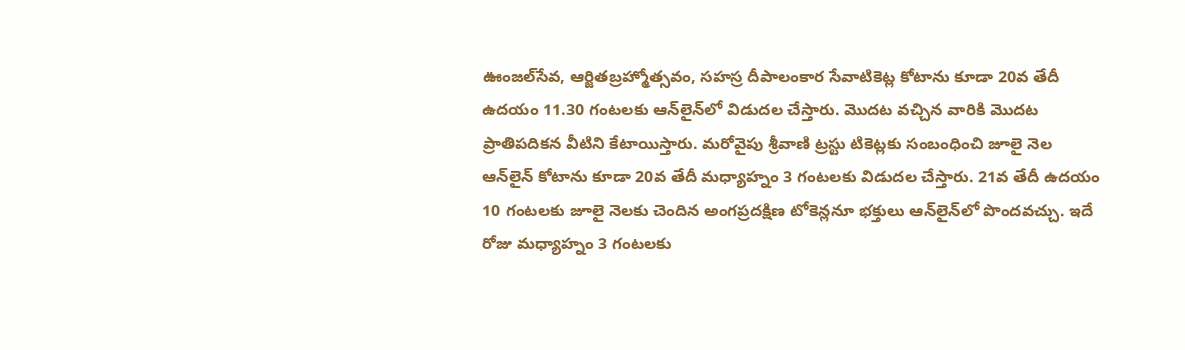ఊంజల్‌సేవ, ఆర్జితబ్రహ్మోత్సవం, సహస్ర దీపాలంకార సేవాటికెట్ల కోటాను కూడా 20వ తేదీ ఉదయం 11.30 గంటలకు ఆన్‌లైన్‌లో విడుదల చేస్తారు. మొదట వచ్చిన వారికి మొదట ప్రాతిపదికన వీటిని కేటాయిస్తారు. మరోవైపు శ్రీవాణి ట్రస్టు టికెట్లకు సంబంధించి జూలై నెల ఆన్‌లైన్‌ కోటాను కూడా 20వ తేదీ మధ్యాహ్నం 3 గంటలకు విడుదల చేస్తారు. 21వ తేదీ ఉదయం 10 గంటలకు జూలై నెలకు చెందిన అంగప్రదక్షిణ టోకెన్లనూ భక్తులు ఆన్‌లైన్‌లో పొందవచ్చు. ఇదే రోజు మధ్యాహ్నం 3 గంటలకు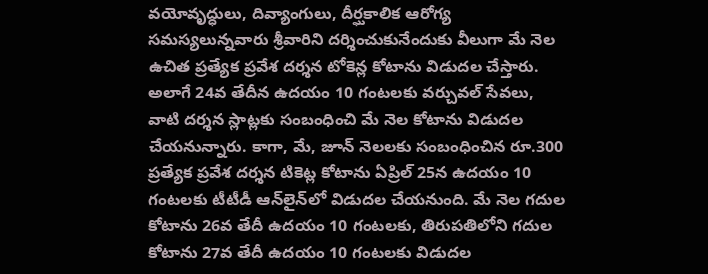వయోవృద్ధులు, దివ్యాంగులు, దీర్ఘకాలిక ఆరోగ్య సమస్యలున్నవారు శ్రీవారిని దర్శించుకునేందుకు వీలుగా మే నెల ఉచిత ప్రత్యేక ప్రవేశ దర్శన టోకెన్ల కోటాను విడుదల చేస్తారు. అలాగే 24వ తేదీన ఉదయం 10 గంటలకు వర్చువల్‌ సేవలు, వాటి దర్శన స్లాట్లకు సంబంధించి మే నెల కోటాను విడుదల చేయనున్నారు. కాగా, మే, జూన్‌ నెలలకు సంబంధించిన రూ.300 ప్రత్యేక ప్రవేశ దర్శన టికెట్ల కోటాను ఏప్రిల్‌ 25న ఉదయం 10 గంటలకు టీటీడీ ఆన్‌లైన్‌లో విడుదల చేయనుంది. మే నెల గదుల కోటాను 26వ తేదీ ఉదయం 10 గంటలకు, తిరుపతిలోని గదుల కోటాను 27వ తేదీ ఉదయం 10 గంటలకు విడుదల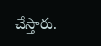చేస్తారు.